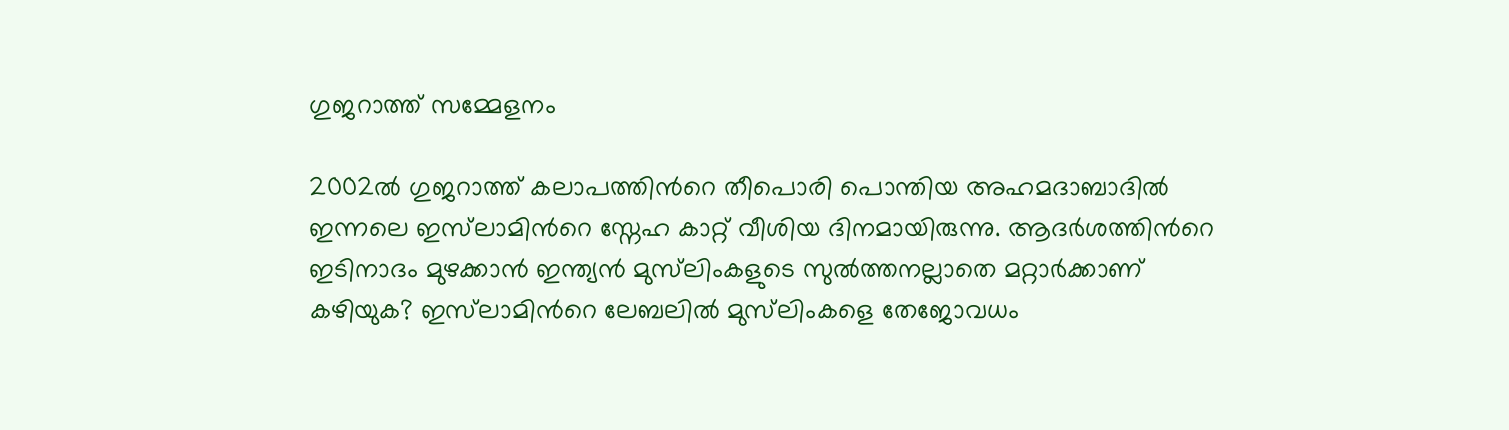ഗുജറാത്ത്‌ സമ്മേളനം

2002ല്‍ ഗുജറാത്ത് കലാപത്തിന്‍റെ തീപൊരി പൊന്തിയ അഹമദാബാദില്‍ ഇന്നലെ ഇസ്‌ലാമിന്‍റെ സ്നേഹ കാറ്റ് വീശിയ ദിനമായിരുന്നു. ആദര്‍ശത്തിന്‍റെ ഇടിനാദം മുഴക്കാന്‍ ഇന്ത്യന്‍ മുസ്‌ലിംകളുടെ സുല്‍ത്തനല്ലാതെ മറ്റാര്‍ക്കാണ് കഴിയുക? ഇസ്‌ലാമിന്‍റെ ലേബലില്‍ മുസ്‌ലിംകളെ തേജോവധം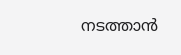നടത്താന്‍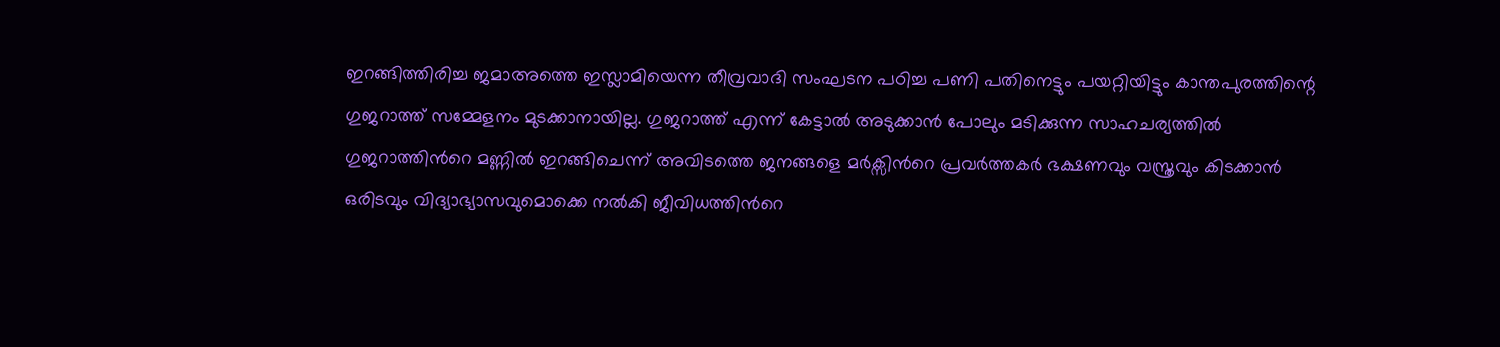ഇറങ്ങിത്തിരിച്ച ജമാഅത്തെ ഇസ്ലാമിയെന്ന തീവ്രവാദി സംഘടന പഠിച്ച പണി പതിനെട്ടും പയറ്റിയിട്ടും കാന്തപുരത്തിന്റെ ഗുജറാത്ത് സമ്മേളനം മുടക്കാനായില്ല. ഗുജറാത്ത് എന്ന് കേട്ടാല്‍ അടുക്കാന്‍ പോലും മടിക്കുന്ന സാഹചര്യത്തില്‍ ഗുജറാത്തിന്‍റെ മണ്ണില്‍ ഇറങ്ങിചെന്ന് അവിടത്തെ ജനങ്ങളെ മര്‍ക്സിന്‍റെ പ്രവര്‍ത്തകര്‍ ഭക്ഷണവും വസ്ത്രവും കിടക്കാന്‍ ഒരിടവും വിദ്യാഭ്യാസവുമൊക്കെ നല്‍കി ജീവിധത്തിന്‍റെ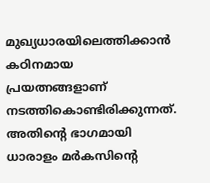മുഖ്യധാരയിലെത്തിക്കാന്‍ കഠിനമായ പ്രയത്നങ്ങളാണ് നടത്തികൊണ്ടിരിക്കുന്നത്. അതിന്റെ ഭാഗമായി ധാരാളം മര്‍കസിന്‍റെ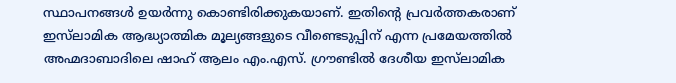സ്ഥാപനങ്ങള്‍ ഉയര്‍ന്നു കൊണ്ടിരിക്കുകയാണ്. ഇതിന്റെ പ്രവര്‍ത്തകരാണ് ഇസ്‌ലാമിക ആദ്ധ്യാത്മിക മൂല്യങ്ങളുടെ വീണ്ടെടുപ്പിന് എന്ന പ്രമേയത്തില്‍ അഹ്മദാബാദിലെ ഷാഹ് ആലം എം.എസ്. ഗ്രൗണ്ടില്‍ ദേശീയ ഇസ്‌ലാമിക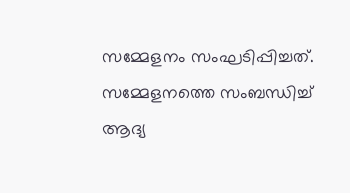സമ്മേളനം സംഘടിപ്പിച്ചത്. സമ്മേളനത്തെ സംബന്ധിച്ച് ആദ്യ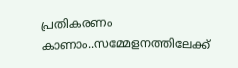പ്രതികരണം കാണാം..സമ്മേളനത്തിലേക്ക്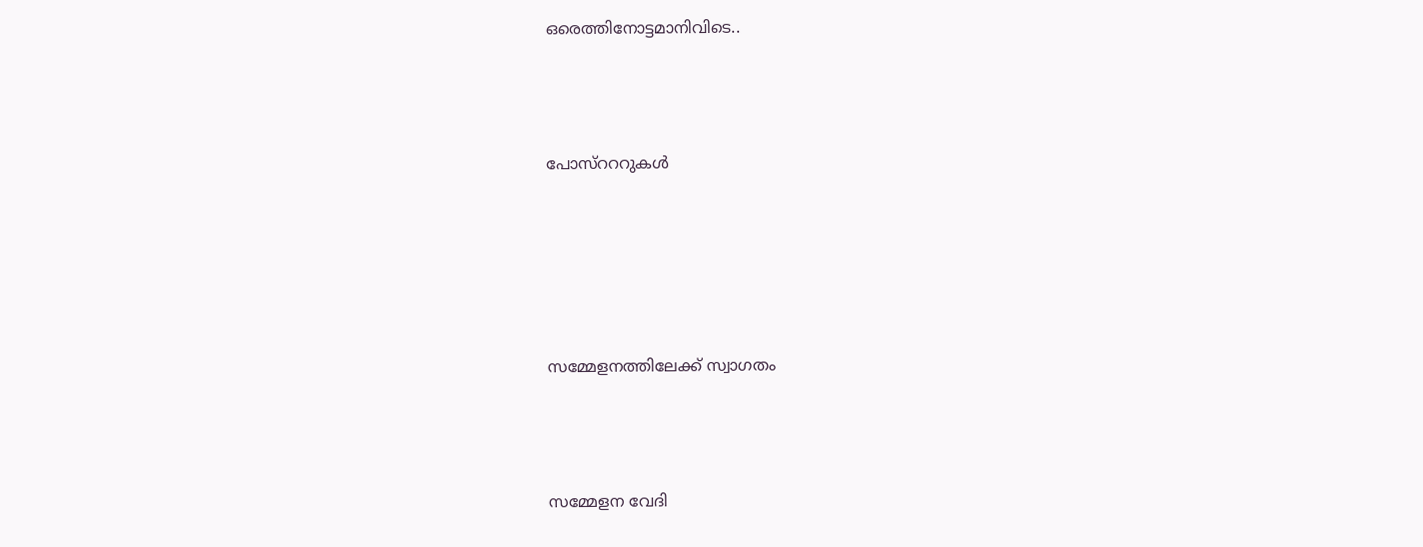ഒരെത്തിനോട്ടമാനിവിടെ..



പോസ്റററുകള്‍





സമ്മേളനത്തിലേക്ക് സ്വാഗതം



സമ്മേളന വേദി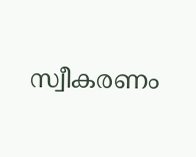സ്വീകരണം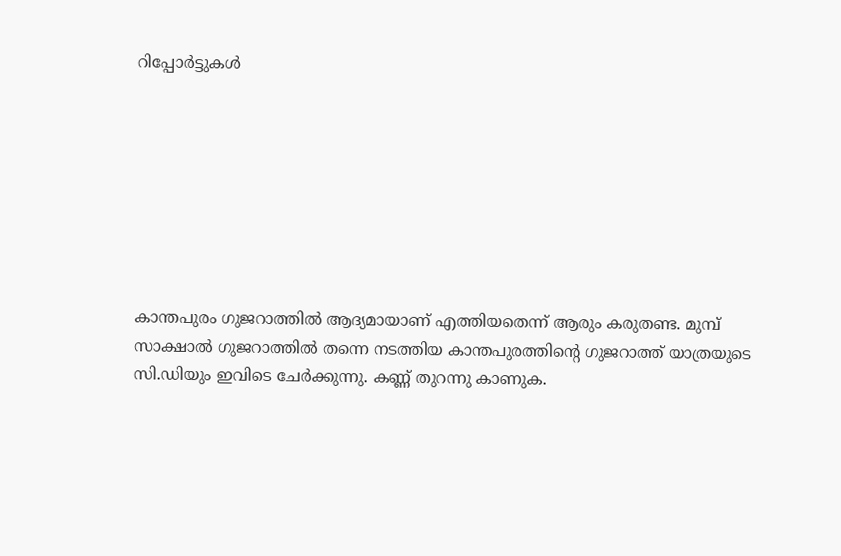റിപ്പോര്‍ട്ടുകള്‍








കാന്തപുരം ഗുജറാത്തില്‍ ആദ്യമായാണ് എത്തിയതെന്ന് ആരും കരുതണ്ട. മുമ്പ് സാക്ഷാല്‍ ഗുജറാത്തില്‍ തന്നെ നടത്തിയ കാന്തപുരത്തിന്റെ ഗുജറാത്ത് യാത്രയുടെ സി.ഡിയും ഇവിടെ ചേര്‍ക്കുന്നു. കണ്ണ് തുറന്നു കാണുക.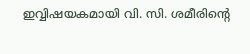ഇവ്വിഷയകമായി വി. സി. ശമീരിന്‍റെ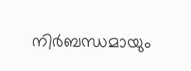നിര്‍ബന്ധമായും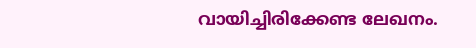വായിച്ചിരിക്കേണ്ട ലേഖനം.